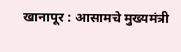खानापूर : आसामचे मुख्यमंत्री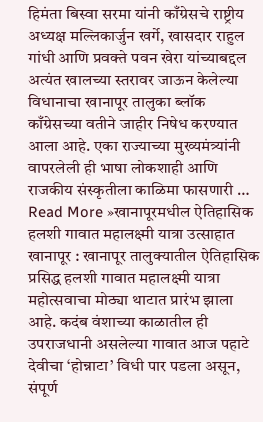हिमंता बिस्वा सरमा यांनी काँग्रेसचे राष्ट्रीय अध्यक्ष मल्लिकार्जुन खर्गे, खासदार राहुल गांधी आणि प्रवक्ते पवन खेरा यांच्याबद्दल अत्यंत खालच्या स्तरावर जाऊन केलेल्या विधानाचा खानापूर तालुका ब्लॉक काँग्रेसच्या वतीने जाहीर निषेध करण्यात आला आहे. एका राज्याच्या मुख्यमंत्र्यांनी वापरलेली ही भाषा लोकशाही आणि राजकीय संस्कृतीला काळिमा फासणारी …
Read More »खानापूरमधील ऐतिहासिक हलशी गावात महालक्ष्मी यात्रा उत्साहात
खानापूर : खानापूर तालुक्यातील ऐतिहासिक प्रसिद्ध हलशी गावात महालक्ष्मी यात्रा महोत्सवाचा मोठ्या थाटात प्रारंभ झाला आहे. कदंब वंशाच्या काळातील ही उपराजधानी असलेल्या गावात आज पहाटे देवीचा ‘होन्नाटा’ विधी पार पडला असून, संपूर्ण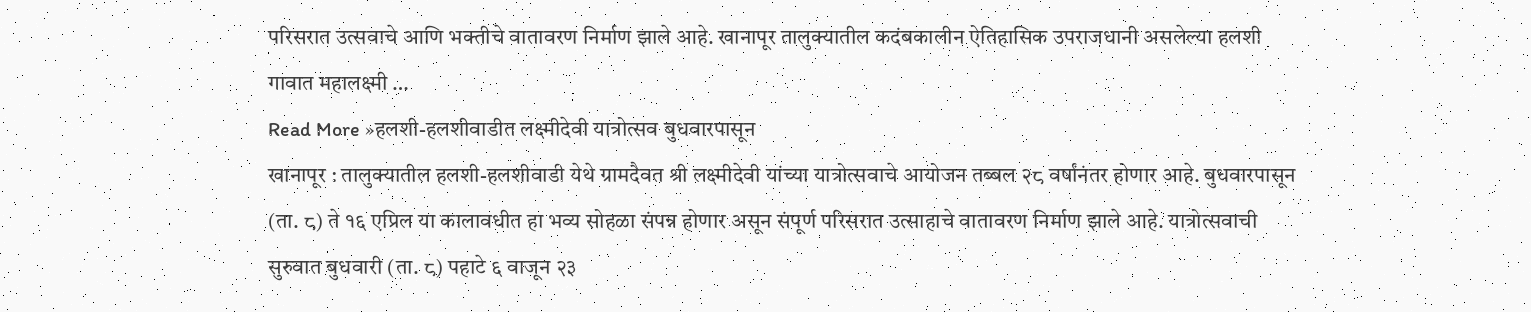परिसरात उत्सवाचे आणि भक्तीचे वातावरण निर्माण झाले आहे. खानापूर तालुक्यातील कदंबकालीन ऐतिहासिक उपराजधानी असलेल्या हलशी गावात महालक्ष्मी …
Read More »हलशी-हलशीवाडीत लक्ष्मीदेवी यात्रोत्सव बुधवारपासून
खानापूर : तालुक्यातील हलशी-हलशीवाडी येथे ग्रामदैवत श्री लक्ष्मीदेवी यांच्या यात्रोत्सवाचे आयोजन तब्बल २८ वर्षांनंतर होणार आहे. बुधवारपासून (ता. ८) ते १६ एप्रिल या कालावधीत हा भव्य सोहळा संपन्न होणार असून संपूर्ण परिसरात उत्साहाचे वातावरण निर्माण झाले आहे. यात्रोत्सवाची सुरुवात बुधवारी (ता. ८) पहाटे ६ वाजून २३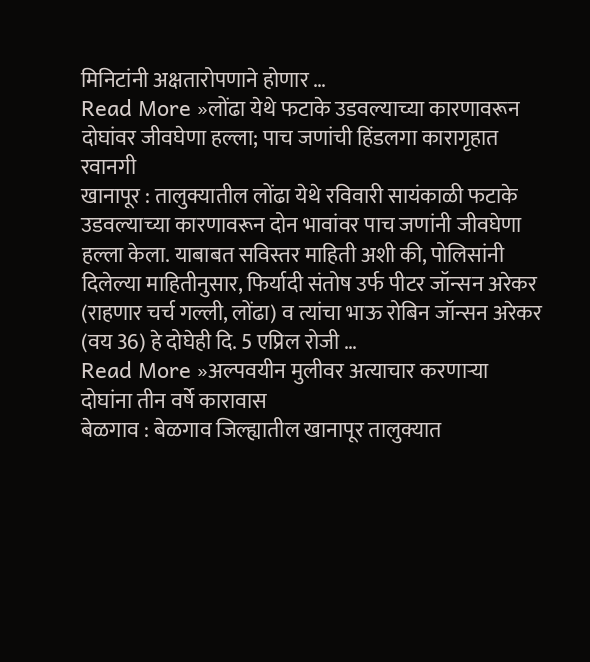मिनिटांनी अक्षतारोपणाने होणार …
Read More »लोंढा येथे फटाके उडवल्याच्या कारणावरून दोघांवर जीवघेणा हल्ला; पाच जणांची हिंडलगा कारागृहात रवानगी
खानापूर : तालुक्यातील लोंढा येथे रविवारी सायंकाळी फटाके उडवल्याच्या कारणावरून दोन भावांवर पाच जणांनी जीवघेणा हल्ला केला. याबाबत सविस्तर माहिती अशी की, पोलिसांनी दिलेल्या माहितीनुसार, फिर्यादी संतोष उर्फ पीटर जॉन्सन अरेकर (राहणार चर्च गल्ली, लोंढा) व त्यांचा भाऊ रोबिन जॉन्सन अरेकर (वय 36) हे दोघेही दि. 5 एप्रिल रोजी …
Read More »अल्पवयीन मुलीवर अत्याचार करणाऱ्या दोघांना तीन वर्षे कारावास
बेळगाव : बेळगाव जिल्ह्यातील खानापूर तालुक्यात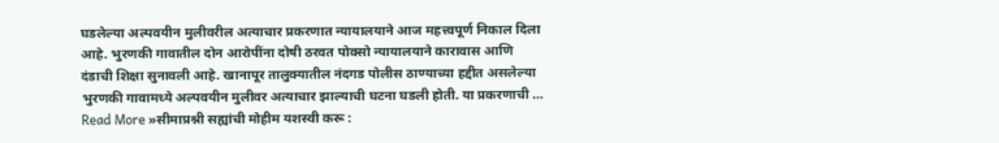घडलेल्या अल्पवयीन मुलीवरील अत्याचार प्रकरणात न्यायालयाने आज महत्त्वपूर्ण निकाल दिला आहे. भुरणकी गावातील दोन आरोपींना दोषी ठरवत पोक्सो न्यायालयाने कारावास आणि दंडाची शिक्षा सुनावली आहे. खानापूर तालुक्यातील नंदगड पोलीस ठाण्याच्या हद्दीत असलेल्या भुरणकी गावामध्ये अल्पवयीन मुलीवर अत्याचार झाल्याची घटना घडली होती. या प्रकरणाची …
Read More »सीमाप्रश्नी सह्यांची मोहीम यशस्वी करू :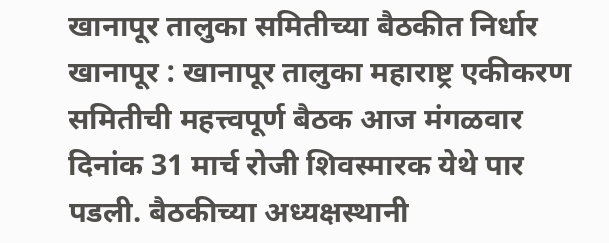खानापूर तालुका समितीच्या बैठकीत निर्धार
खानापूर : खानापूर तालुका महाराष्ट्र एकीकरण समितीची महत्त्वपूर्ण बैठक आज मंगळवार दिनांक 31 मार्च रोजी शिवस्मारक येथे पार पडली. बैठकीच्या अध्यक्षस्थानी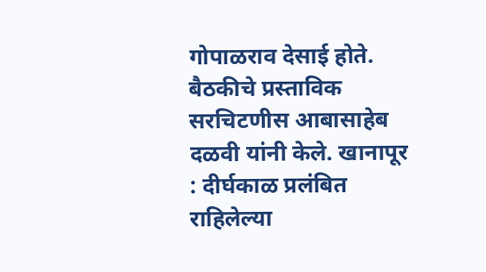गोपाळराव देसाई होते. बैठकीचे प्रस्ताविक सरचिटणीस आबासाहेब दळवी यांनी केले. खानापूर : दीर्घकाळ प्रलंबित राहिलेल्या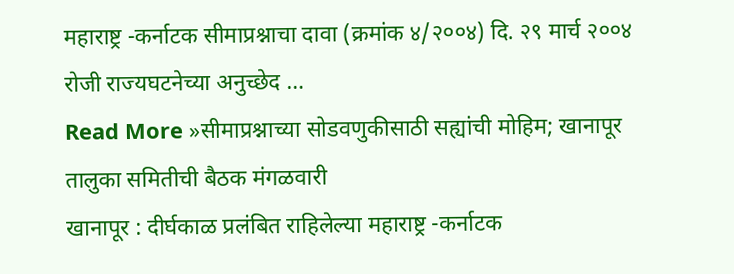महाराष्ट्र -कर्नाटक सीमाप्रश्नाचा दावा (क्रमांक ४/२००४) दि. २९ मार्च २००४ रोजी राज्यघटनेच्या अनुच्छेद …
Read More »सीमाप्रश्नाच्या सोडवणुकीसाठी सह्यांची मोहिम; खानापूर तालुका समितीची बैठक मंगळवारी
खानापूर : दीर्घकाळ प्रलंबित राहिलेल्या महाराष्ट्र -कर्नाटक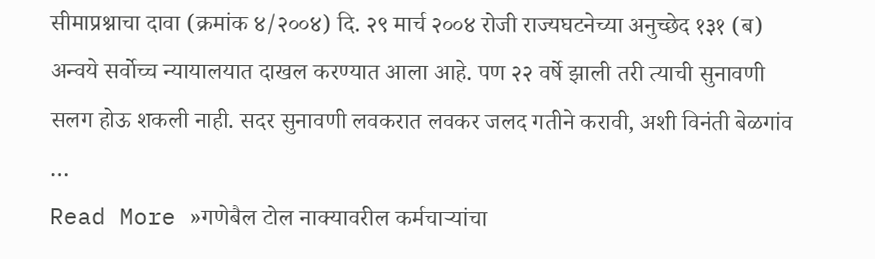सीमाप्रश्नाचा दावा (क्रमांक ४/२००४) दि. २९ मार्च २००४ रोजी राज्यघटनेच्या अनुच्छेद १३१ (ब) अन्वये सर्वोच्च न्यायालयात दाखल करण्यात आला आहे. पण २२ वर्षे झाली तरी त्याची सुनावणी सलग होऊ शकली नाही. सदर सुनावणी लवकरात लवकर जलद गतीने करावी, अशी विनंती बेळगांव …
Read More »गणेबैल टोल नाक्यावरील कर्मचाऱ्यांचा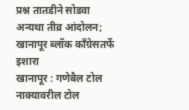प्रश्न तातडीने सोडवा अन्यथा तीव्र आंदोलन; खानापूर ब्लॉक काँग्रेसतर्फे इशारा
खानापूर : गणेबैल टोल नाक्यावरील टोल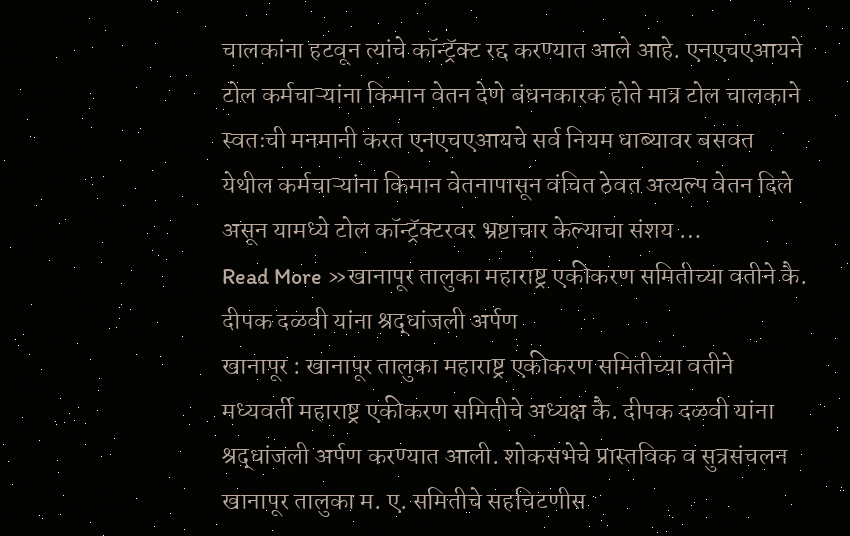चालकांना हटवून त्यांचे कॉन्ट्रॅक्ट रद्द करण्यात आले आहे. एनएचएआयने टोल कर्मचाऱ्यांना किमान वेतन देणे बंधनकारक होते मात्र टोल चालकाने स्वतःची मनमानी करत एनएचएआयचे सर्व नियम धाब्यावर बसवत येथील कर्मचाऱ्यांना किमान वेतनापासून वंचित ठेवत अत्यल्प वेतन दिले असून यामध्ये टोल कॉन्ट्रॅक्टरवर भ्रष्टाचार केल्याचा संशय …
Read More »खानापूर तालुका महाराष्ट्र एकीकरण समितीच्या वतीने कै. दीपक दळवी यांना श्रद्धांजली अर्पण
खानापूर : खानापूर तालुका महाराष्ट्र एकीकरण समितीच्या वतीने मध्यवर्ती महाराष्ट्र एकीकरण समितीचे अध्यक्ष कै. दीपक दळवी यांना श्रद्धांजली अर्पण करण्यात आली. शोकसभेचे प्रास्तविक व सुत्रसंचलन खानापूर तालुका म. ए. समितीचे सहचिटणीस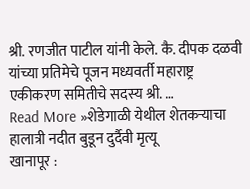श्री. रणजीत पाटील यांनी केले. कै. दीपक दळवी यांच्या प्रतिमेचे पूजन मध्यवर्ती महाराष्ट्र एकीकरण समितीचे सदस्य श्री. …
Read More »शेडेगाळी येथील शेतकऱ्याचा हालात्री नदीत बुडून दुर्दैवी मृत्यू
खानापूर :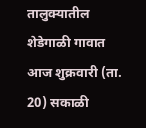तालुक्यातील शेडेगाळी गावात आज शुक्रवारी (ता. 20) सकाळी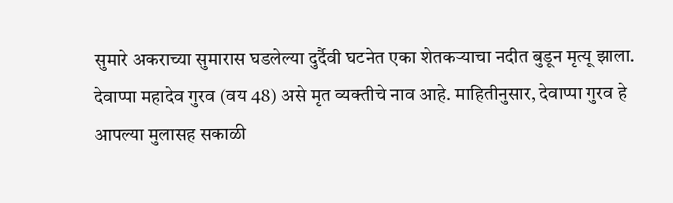सुमारे अकराच्या सुमारास घडलेल्या दुर्दैवी घटनेत एका शेतकऱ्याचा नदीत बुडून मृत्यू झाला. देवाप्पा महादेव गुरव (वय 48) असे मृत व्यक्तीचे नाव आहे. माहितीनुसार, देवाप्पा गुरव हे आपल्या मुलासह सकाळी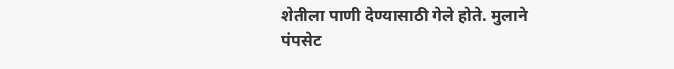शेतीला पाणी देण्यासाठी गेले होते. मुलाने पंपसेट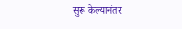सुरू केल्यानंतर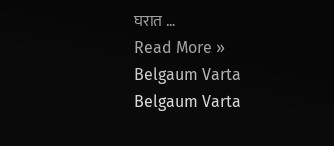घरात …
Read More »
Belgaum Varta Belgaum Varta